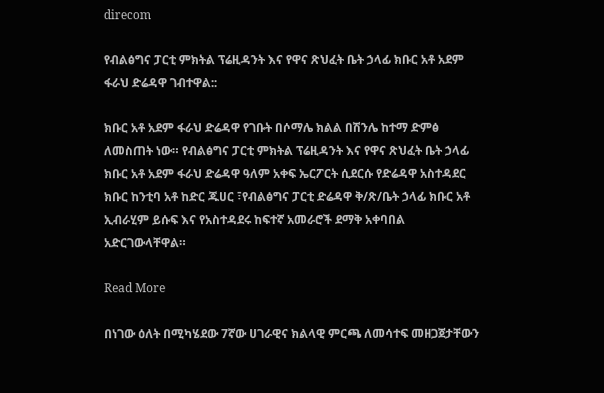direcom

የብልፅግና ፓርቲ ምክትል ፕሬዚዳንት እና የዋና ጽህፈት ቤት ኃላፊ ክቡር አቶ አደም ፋራህ ድሬዳዋ ገብተዋል::

ክቡር አቶ አደም ፋራህ ድሬዳዋ የገቡት በሶማሌ ክልል በሽንሌ ከተማ ድምፅ ለመስጠት ነው። የብልፅግና ፓርቲ ምክትል ፕሬዚዳንት እና የዋና ጽህፈት ቤት ኃላፊ ክቡር አቶ አደም ፋራህ ድሬዳዋ ዓለም አቀፍ ኤርፖርት ሲደርሱ የድሬዳዋ አስተዳደር ክቡር ከንቲባ አቶ ከድር ጁሀር ፣የብልፅግና ፓርቲ ድሬዳዋ ቅ/ጽ/ቤት ኃላፊ ክቡር አቶ ኢብራሂም ይሱፍ እና የአስተዳደሩ ከፍተኛ አመራሮች ደማቅ አቀባበል አድርገውላቸዋል።

Read More

በነገው ዕለት በሚካሄደው 7ኛው ሀገራዊና ክልላዊ ምርጫ ለመሳተፍ መዘጋጀታቸውን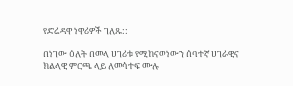የድሬዳዋ ነዋሪዎች ገለጹ::

በነገው ዕለት በመላ ሀገሪቱ የሚከናወነውን ሰባተኛ ሀገራዊና ክልላዊ ምርጫ ላይ ለመሳተፍ ሙሉ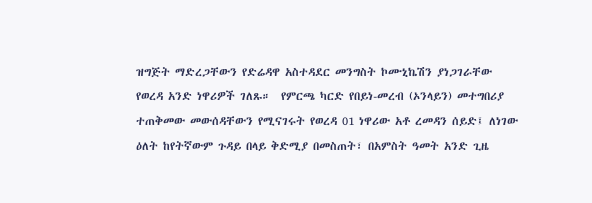ዝግጅት ማድረጋቸውን የድሬዳዋ አስተዳደር መንግስት ኮሙኒኬሽን ያነጋገራቸው የወረዳ አንድ ነዋሪዎች ገለጹ።  የምርጫ ካርድ የበይነ-መረብ (ኦንላይን) መተግበሪያ ተጠቅመው መውሰዳቸውን የሚናገሩት የወረዳ 01 ነዋሪው አቶ ረመዳን ሰይድ፤ ለነገው ዕለት ከየትኛውም ጉዳይ በላይ ቅድሚያ በመስጠት፣ በአምስት ዓመት አንድ ጊዜ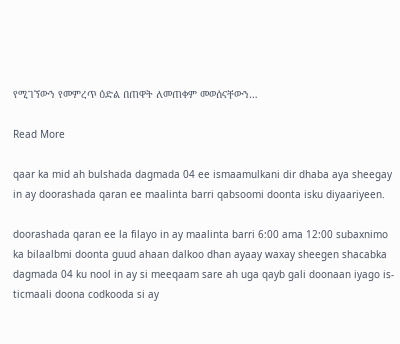የሚገኘውን የመምረጥ ዕድል በጠዋት ለመጠቀም መወሰናቸውን…

Read More

qaar ka mid ah bulshada dagmada 04 ee ismaamulkani dir dhaba aya sheegay in ay doorashada qaran ee maalinta barri qabsoomi doonta isku diyaariyeen.

doorashada qaran ee la filayo in ay maalinta barri 6:00 ama 12:00 subaxnimo ka bilaalbmi doonta guud ahaan dalkoo dhan ayaay waxay sheegen shacabka dagmada 04 ku nool in ay si meeqaam sare ah uga qayb gali doonaan iyago is-ticmaali doona codkooda si ay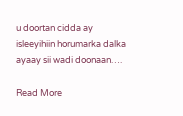u doortan cidda ay isleeyihiin horumarka dalka ayaay sii wadi doonaan….

Read More